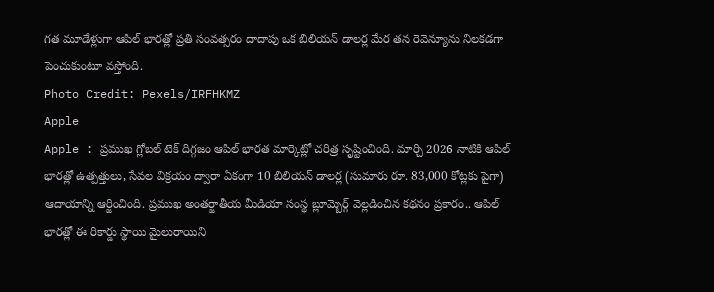గత మూడేళ్లుగా ఆపిల్ భారత్లో ప్రతి సంవత్సరం దాదాపు ఒక బిలియన్ డాలర్ల మేర తన రెవెన్యూను నిలకడగా పెంచుకుంటూ వస్తోంది.
Photo Credit: Pexels/IRFHKMZ
Apple
Apple : ప్రముఖ గ్లోబల్ టెక్ దిగ్గజం ఆపిల్ భారత మార్కెట్లో చరిత్ర సృష్టించింది. మార్చి 2026 నాటికి ఆపిల్ భారత్లో ఉత్పత్తులు, సేవల విక్రయం ద్వారా ఏకంగా 10 బిలియన్ డాలర్ల (సుమారు రూ. 83,000 కోట్లకు పైగా) ఆదాయాన్ని ఆర్జించింది. ప్రముఖ అంతర్జాతీయ మీడియా సంస్థ బ్లూమ్బెర్గ్ వెల్లడించిన కథనం ప్రకారం.. ఆపిల్ భారత్లో ఈ రికార్డు స్థాయి మైలురాయిని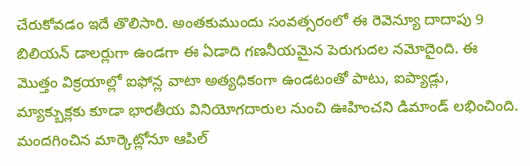చేరుకోవడం ఇదే తొలిసారి. అంతకుముందు సంవత్సరంలో ఈ రెవెన్యూ దాదాపు 9 బిలియన్ డాలర్లుగా ఉండగా ఈ ఏడాది గణనీయమైన పెరుగుదల నమోదైంది. ఈ మొత్తం విక్రయాల్లో ఐఫోన్ల వాటా అత్యధికంగా ఉండటంతో పాటు, ఐప్యాడ్లు, మ్యాక్బుక్లకు కూడా భారతీయ వినియోగదారుల నుంచి ఊహించని డిమాండ్ లభించింది.
మందగించిన మార్కెట్లోనూ ఆపిల్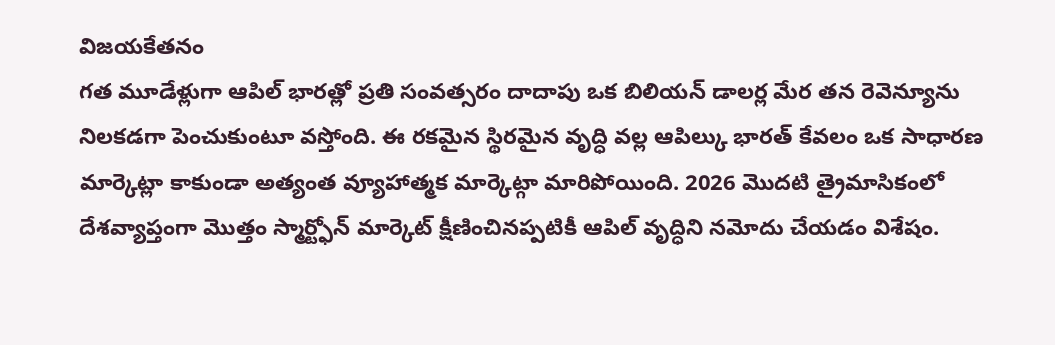విజయకేతనం
గత మూడేళ్లుగా ఆపిల్ భారత్లో ప్రతి సంవత్సరం దాదాపు ఒక బిలియన్ డాలర్ల మేర తన రెవెన్యూను నిలకడగా పెంచుకుంటూ వస్తోంది. ఈ రకమైన స్థిరమైన వృద్ధి వల్ల ఆపిల్కు భారత్ కేవలం ఒక సాధారణ మార్కెట్లా కాకుండా అత్యంత వ్యూహాత్మక మార్కెట్గా మారిపోయింది. 2026 మొదటి త్రైమాసికంలో దేశవ్యాప్తంగా మొత్తం స్మార్ట్ఫోన్ మార్కెట్ క్షీణించినప్పటికీ ఆపిల్ వృద్ధిని నమోదు చేయడం విశేషం.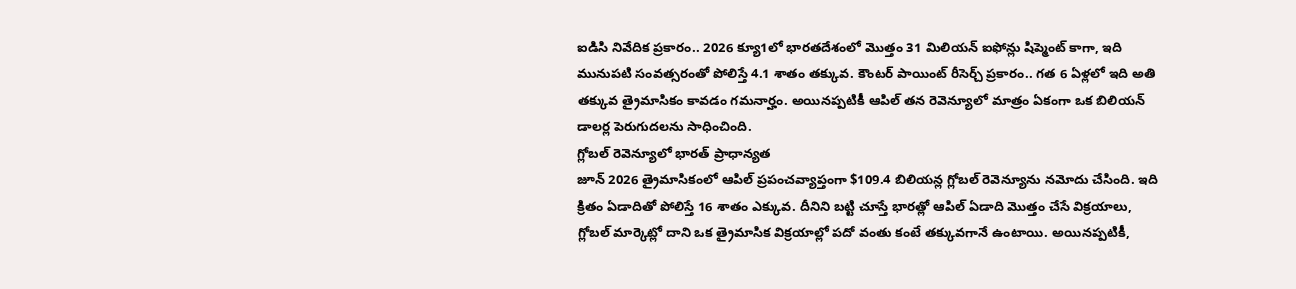ఐడిసి నివేదిక ప్రకారం.. 2026 క్యూ1లో భారతదేశంలో మొత్తం 31 మిలియన్ ఐఫోన్లు షిప్మెంట్ కాగా, ఇది మునుపటి సంవత్సరంతో పోలిస్తే 4.1 శాతం తక్కువ. కౌంటర్ పాయింట్ రీసెర్చ్ ప్రకారం.. గత 6 ఏళ్లలో ఇది అతి తక్కువ త్రైమాసికం కావడం గమనార్హం. అయినప్పటికీ ఆపిల్ తన రెవెన్యూలో మాత్రం ఏకంగా ఒక బిలియన్ డాలర్ల పెరుగుదలను సాధించింది.
గ్లోబల్ రెవెన్యూలో భారత్ ప్రాధాన్యత
జూన్ 2026 త్రైమాసికంలో ఆపిల్ ప్రపంచవ్యాప్తంగా $109.4 బిలియన్ల గ్లోబల్ రెవెన్యూను నమోదు చేసింది. ఇది క్రితం ఏడాదితో పోలిస్తే 16 శాతం ఎక్కువ. దీనిని బట్టి చూస్తే భారత్లో ఆపిల్ ఏడాది మొత్తం చేసే విక్రయాలు, గ్లోబల్ మార్కెట్లో దాని ఒక త్రైమాసిక విక్రయాల్లో పదో వంతు కంటే తక్కువగానే ఉంటాయి. అయినప్పటికీ,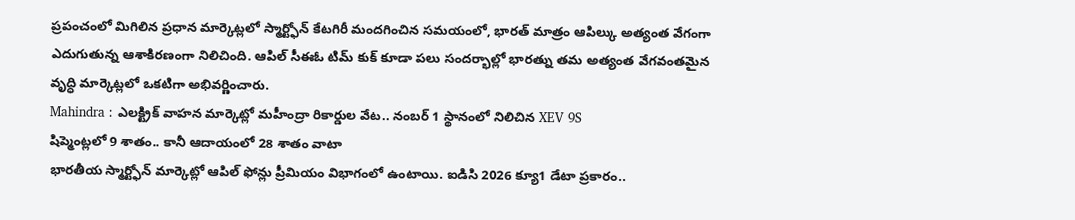ప్రపంచంలో మిగిలిన ప్రధాన మార్కెట్లలో స్మార్ట్ఫోన్ కేటగిరీ మందగించిన సమయంలో, భారత్ మాత్రం ఆపిల్కు అత్యంత వేగంగా ఎదుగుతున్న ఆశాకిరణంగా నిలిచింది. ఆపిల్ సీఈఓ టిమ్ కుక్ కూడా పలు సందర్భాల్లో భారత్ను తమ అత్యంత వేగవంతమైన వృద్ధి మార్కెట్లలో ఒకటిగా అభివర్ణించారు.
Mahindra : ఎలక్ట్రిక్ వాహన మార్కెట్లో మహీంద్రా రికార్డుల వేట.. నంబర్ 1 స్థానంలో నిలిచిన XEV 9S
షిప్మెంట్లలో 9 శాతం.. కానీ ఆదాయంలో 28 శాతం వాటా
భారతీయ స్మార్ట్ఫోన్ మార్కెట్లో ఆపిల్ ఫోన్లు ప్రీమియం విభాగంలో ఉంటాయి. ఐడిసి 2026 క్యూ1 డేటా ప్రకారం..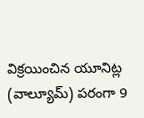విక్రయించిన యూనిట్ల (వాల్యూమ్) పరంగా 9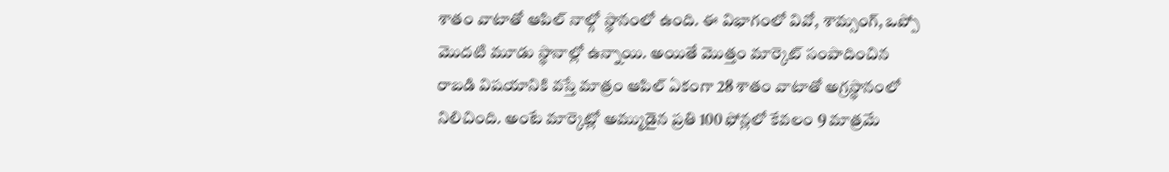శాతం వాటాతో ఆపిల్ నాల్గో స్థానంలో ఉంది. ఈ విభాగంలో వివో, శామ్సంగ్, ఒప్పో మొదటి మూడు స్థానాల్లో ఉన్నాయి. అయితే మొత్తం మార్కెట్ సంపాదించిన రాబడి విషయానికి వస్తే మాత్రం ఆపిల్ ఏకంగా 28 శాతం వాటాతో అగ్రస్థానంలో నిలిచింది. అంటే మార్కెట్లో అమ్ముడైన ప్రతి 100 ఫోన్లలో కేవలం 9 మాత్రమే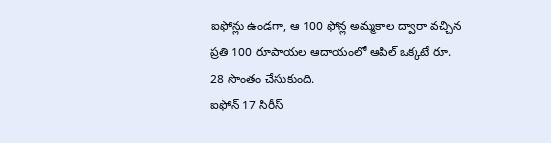ఐఫోన్లు ఉండగా, ఆ 100 ఫోన్ల అమ్మకాల ద్వారా వచ్చిన ప్రతి 100 రూపాయల ఆదాయంలో ఆపిల్ ఒక్కటే రూ. 28 సొంతం చేసుకుంది.
ఐఫోన్ 17 సిరీస్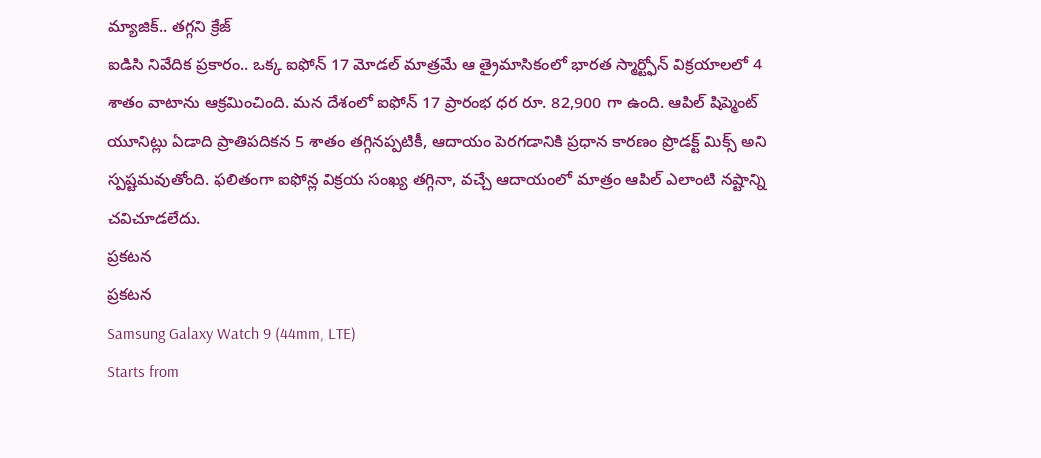మ్యాజిక్.. తగ్గని క్రేజ్
ఐడిసి నివేదిక ప్రకారం.. ఒక్క ఐఫోన్ 17 మోడల్ మాత్రమే ఆ త్రైమాసికంలో భారత స్మార్ట్ఫోన్ విక్రయాలలో 4 శాతం వాటాను ఆక్రమించింది. మన దేశంలో ఐఫోన్ 17 ప్రారంభ ధర రూ. 82,900 గా ఉంది. ఆపిల్ షిప్మెంట్ యూనిట్లు ఏడాది ప్రాతిపదికన 5 శాతం తగ్గినప్పటికీ, ఆదాయం పెరగడానికి ప్రధాన కారణం ప్రొడక్ట్ మిక్స్ అని స్పష్టమవుతోంది. ఫలితంగా ఐఫోన్ల విక్రయ సంఖ్య తగ్గినా, వచ్చే ఆదాయంలో మాత్రం ఆపిల్ ఎలాంటి నష్టాన్ని చవిచూడలేదు.
ప్రకటన
ప్రకటన
Samsung Galaxy Watch 9 (44mm, LTE)
Starts from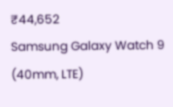₹44,652
Samsung Galaxy Watch 9 (40mm, LTE)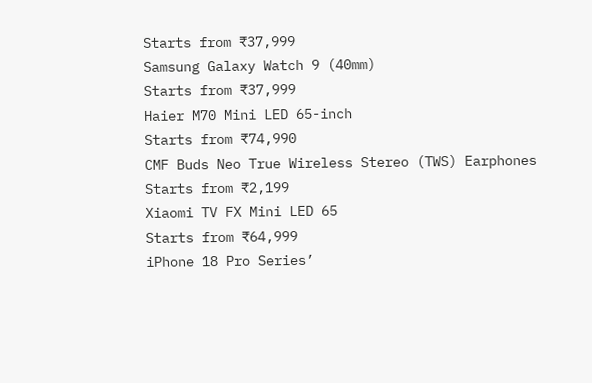Starts from ₹37,999
Samsung Galaxy Watch 9 (40mm)
Starts from ₹37,999
Haier M70 Mini LED 65-inch
Starts from ₹74,990
CMF Buds Neo True Wireless Stereo (TWS) Earphones
Starts from ₹2,199
Xiaomi TV FX Mini LED 65
Starts from ₹64,999
iPhone 18 Pro Series’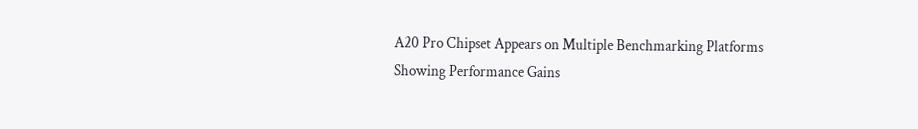A20 Pro Chipset Appears on Multiple Benchmarking Platforms Showing Performance Gains